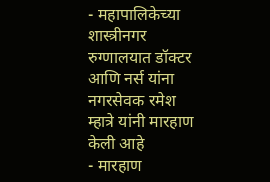- महापालिकेच्या शास्त्रीनगर रुग्णालयात डॉक्टर आणि नर्स यांना नगरसेवक रमेश म्हात्रे यांनी मारहाण केली आहे
- मारहाण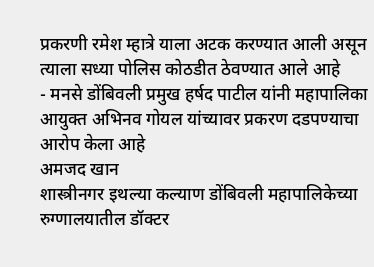प्रकरणी रमेश म्हात्रे याला अटक करण्यात आली असून त्याला सध्या पोलिस कोठडीत ठेवण्यात आले आहे
- मनसे डोंबिवली प्रमुख हर्षद पाटील यांनी महापालिका आयुक्त अभिनव गोयल यांच्यावर प्रकरण दडपण्याचा आरोप केला आहे
अमजद खान
शास्त्रीनगर इथल्या कल्याण डोंबिवली महापालिकेच्या रुग्णालयातील डॉक्टर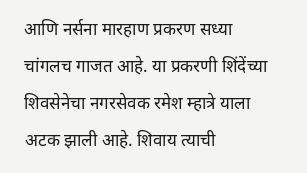आणि नर्सना मारहाण प्रकरण सध्या चांगलच गाजत आहे. या प्रकरणी शिंदेंच्या शिवसेनेचा नगरसेवक रमेश म्हात्रे याला अटक झाली आहे. शिवाय त्याची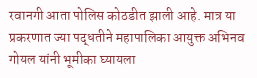रवानगी आता पोलिस कोठडीत झाली आहे. मात्र या प्रकरणात ज्या पद्धतीने महापालिका आयुक्त अभिनव गोयल यांनी भूमीका घ्यायला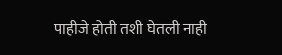पाहीजे होती तशी घेतली नाही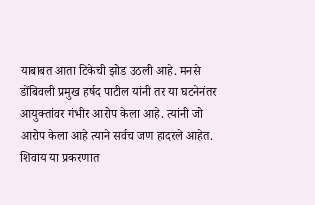याबाबत आता टिकेची झोड उठली आहे. मनसे डोंबिवली प्रमुख हर्षद पाटील यांनी तर या घटनेनंतर आयुक्तांवर गंभीर आरोप केला आहे. त्यांनी जो आरोप केला आहे त्याने सर्वच जण हादरले आहेत. शिवाय या प्रकरणात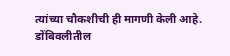त्यांच्या चौकशीची ही मागणी केली आहे.
डोंबिवलीतील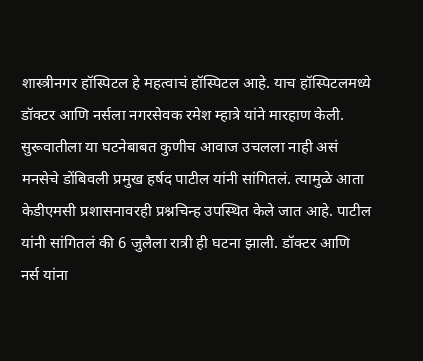शास्त्रीनगर हॉस्पिटल हे महत्वाचं हॉस्पिटल आहे. याच हॉस्पिटलमध्ये डॉक्टर आणि नर्सला नगरसेवक रमेश म्हात्रे यांने मारहाण केली. सुरूवातीला या घटनेबाबत कुणीच आवाज उचलला नाही असं मनसेचे डोंबिवली प्रमुख हर्षद पाटील यांनी सांगितलं. त्यामुळे आता केडीएमसी प्रशासनावरही प्रश्नचिन्ह उपस्थित केले जात आहे. पाटील यांनी सांगितलं की 6 जुलैला रात्री ही घटना झाली. डॉक्टर आणि नर्स यांना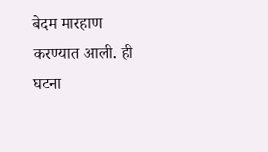बेदम मारहाण करण्यात आली. ही घटना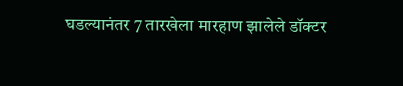घडल्यानंतर 7 तारखेला मारहाण झालेले डॉक्टर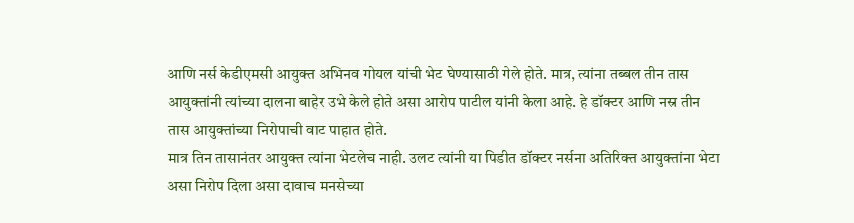आणि नर्स केडीएमसी आयुक्त अभिनव गोयल यांची भेट घेण्यासाठी गेले होते. मात्र, त्यांना तब्बल तीन तास आयुक्तांनी त्यांच्या दालना बाहेर उभे केले होते असा आरोप पाटील यांनी केला आहे. हे डॉक्टर आणि नस्र तीन तास आयुक्तांच्या निरोपाची वाट पाहात होते.
मात्र तिन तासानंतर आयुक्त त्यांना भेटलेच नाही. उलट त्यांनी या पिडीत डॉक्टर नर्सना अतिरिक्त आयुक्तांना भेटा असा निरोप दिला असा दावाच मनसेच्या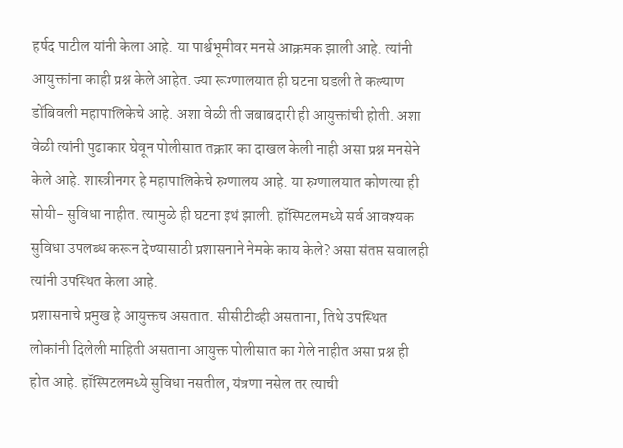हर्षद पाटील यांनी केला आहे. या पार्श्वभूमीवर मनसे आक्रमक झाली आहे. त्यांनी आयुक्तांना काही प्रश्न केले आहेत. ज्या रूग्णालयात ही घटना घडली ते कल्याण डोंबिवली महापालिकेचे आहे. अशा वेळी ती जबाबदारी ही आयुक्तांची होती. अशा वेळी त्यांनी पुढाकार घेवून पोलीसात तक्रार का दाखल केली नाही असा प्रश्न मनसेने केले आहे. शास्त्रीनगर हे महापालिकेचे रुग्णालय आहे. या रुग्णालयात कोणत्या ही सोयी- सुविधा नाहीत. त्यामुळे ही घटना इथं झाली. हॉस्पिटलमध्ये सर्व आवश्यक सुविधा उपलब्ध करून देण्यासाठी प्रशासनाने नेमके काय केले? असा संतप्त सवालही त्यांनी उपस्थित केला आहे.
प्रशासनाचे प्रमुख हे आयुक्तच असतात. सीसीटीव्ही असताना, तिथे उपस्थित लोकांनी दिलेली माहिती असताना आयुक्त पोलीसात का गेले नाहीत असा प्रश्न ही होत आहे. हॉस्पिटलमध्ये सुविधा नसतील, यंत्रणा नसेल तर त्याची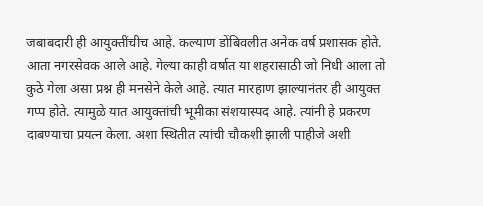जबाबदारी ही आयुक्तींचीच आहे. कल्याण डोंबिवलीत अनेक वर्ष प्रशासक होते. आता नगरसेवक आले आहे. गेल्या काही वर्षात या शहरासाठी जो निधी आला तो कुठे गेला असा प्रश्न ही मनसेने केले आहे. त्यात मारहाण झाल्यानंतर ही आयुक्त गप्प होते. त्यामुळे यात आयुक्तांची भूमीका संशयास्पद आहे. त्यांनी हे प्रकरण दाबण्याचा प्रयत्न केला. अशा स्थितीत त्यांची चौकशी झाली पाहीजे अशी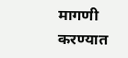मागणी करण्यात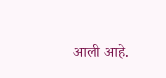आली आहे.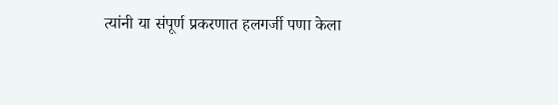त्यांनी या संपूर्ण प्रकरणात हलगर्जी पणा केला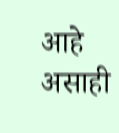आहे असाही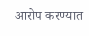आरोप करण्यात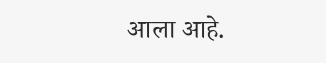आला आहे.